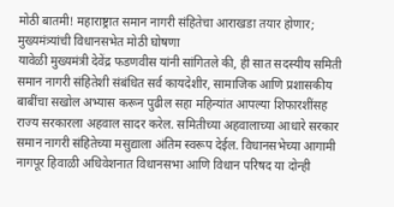मोठी बातमी! महाराष्ट्रात समान नागरी संहितेचा आराखडा तयार होणार; मुख्यमंत्र्यांची विधानसभेत मोठी घोषणा
यावेळी मुख्यमंत्री देवेंद्र फडणवीस यांनी सांगितले की, ही सात सदस्यीय समिती समान नागरी संहितेशी संबंधित सर्व कायदेशीर, सामाजिक आणि प्रशासकीय बाबींचा सखोल अभ्यास करून पुढील सहा महिन्यांत आपल्या शिफारशींसह राज्य सरकारला अहवाल सादर करेल. समितीच्या अहवालाच्या आधारे सरकार समान नागरी संहितेच्या मसुद्याला अंतिम स्वरूप देईल. विधानसभेच्या आगामी नागपूर हिवाळी अधिवेशनात विधानसभा आणि विधान परिषद या दोन्ही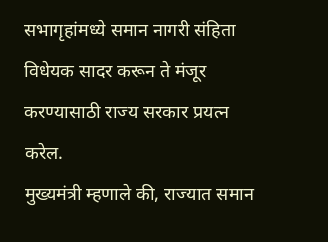सभागृहांमध्ये समान नागरी संहिता विधेयक सादर करून ते मंजूर करण्यासाठी राज्य सरकार प्रयत्न करेल.
मुख्यमंत्री म्हणाले की, राज्यात समान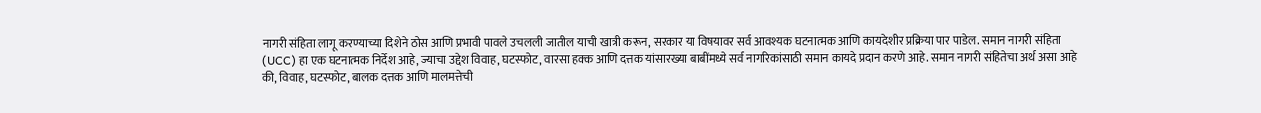नागरी संहिता लागू करण्याच्या दिशेने ठोस आणि प्रभावी पावले उचलली जातील याची खात्री करून, सरकार या विषयावर सर्व आवश्यक घटनात्मक आणि कायदेशीर प्रक्रिया पार पाडेल. समान नागरी संहिता (UCC) हा एक घटनात्मक निर्देश आहे, ज्याचा उद्देश विवाह, घटस्फोट, वारसा हक्क आणि दत्तक यांसारख्या बाबींमध्ये सर्व नागरिकांसाठी समान कायदे प्रदान करणे आहे. समान नागरी संहितेचा अर्थ असा आहे की, विवाह, घटस्फोट, बालक दत्तक आणि मालमत्तेची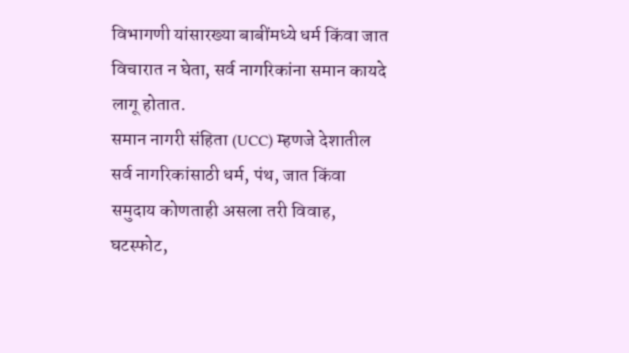विभागणी यांसारख्या बाबींमध्ये धर्म किंवा जात विचारात न घेता, सर्व नागरिकांना समान कायदे लागू होतात.
समान नागरी संहिता (UCC) म्हणजे देशातील सर्व नागरिकांसाठी धर्म, पंथ, जात किंवा समुदाय कोणताही असला तरी विवाह, घटस्फोट,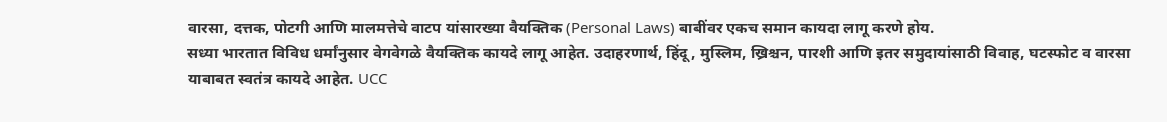वारसा, दत्तक, पोटगी आणि मालमत्तेचे वाटप यांसारख्या वैयक्तिक (Personal Laws) बाबींवर एकच समान कायदा लागू करणे होय.
सध्या भारतात विविध धर्मांनुसार वेगवेगळे वैयक्तिक कायदे लागू आहेत. उदाहरणार्थ, हिंदू, मुस्लिम, ख्रिश्चन, पारशी आणि इतर समुदायांसाठी विवाह, घटस्फोट व वारसा याबाबत स्वतंत्र कायदे आहेत. UCC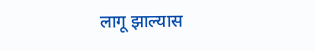लागू झाल्यास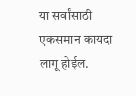या सर्वांसाठी एकसमान कायदा लागू होईल.